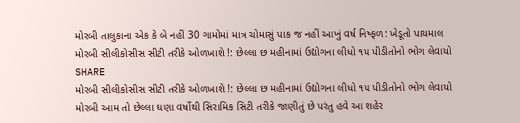મોરબી તાલુકાના એક કે બે નહીં 30 ગામોમાં માત્ર ચોમાસું પાક જ નહીં આખું વર્ષ નિષ્ફળ: ખેડૂતો પાયમાલ
મોરબી સીલીકોસીસ સીટી તરીકે ઓળખાશે !: છેલ્લા છ મહીનામાં ઉદ્યોગના લીધો ૧૫ પીડીતોનો ભોગ લેવાયો
SHARE
મોરબી સીલીકોસીસ સીટી તરીકે ઓળખાશે !: છેલ્લા છ મહીનામાં ઉદ્યોગના લીધો ૧૫ પીડીતોનો ભોગ લેવાયો
મોરબી આમ તો છેલ્લા ઘણા વર્ષોથી સિરામિક સિટી તરીકે જાણીતું છે પરંતુ હવે આ શહેર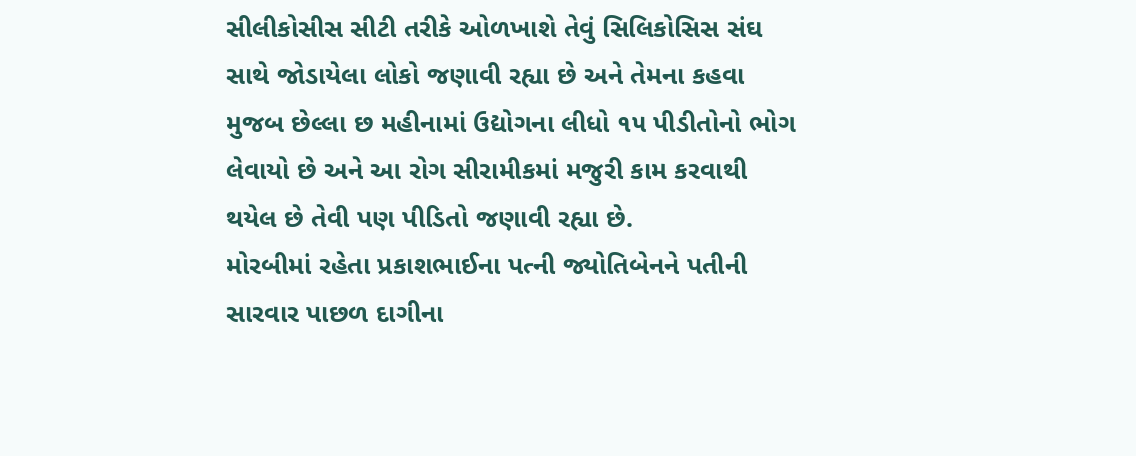સીલીકોસીસ સીટી તરીકે ઓળખાશે તેવું સિલિકોસિસ સંઘ સાથે જોડાયેલા લોકો જણાવી રહ્યા છે અને તેમના કહવા મુજબ છેલ્લા છ મહીનામાં ઉદ્યોગના લીધો ૧૫ પીડીતોનો ભોગ લેવાયો છે અને આ રોગ સીરામીકમાં મજુરી કામ કરવાથી થયેલ છે તેવી પણ પીડિતો જણાવી રહ્યા છે.
મોરબીમાં રહેતા પ્રકાશભાઈના પત્ની જ્યોતિબેનને પતીની સારવાર પાછળ દાગીના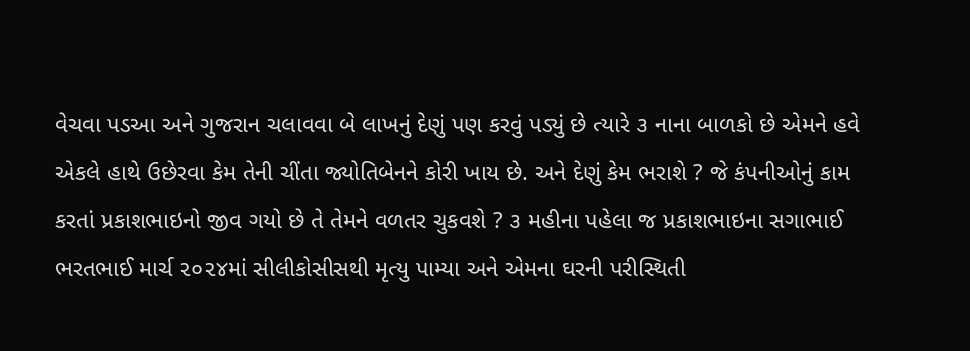વેચવા પડઆ અને ગુજરાન ચલાવવા બે લાખનું દેણું પણ કરવું પડ્યું છે ત્યારે ૩ નાના બાળકો છે એમને હવે એકલે હાથે ઉછેરવા કેમ તેની ચીંતા જ્યોતિબેનને કોરી ખાય છે. અને દેણું કેમ ભરાશે ? જે કંપનીઓનું કામ કરતાં પ્રકાશભાઇનો જીવ ગયો છે તે તેમને વળતર ચુકવશે ? ૩ મહીના પહેલા જ પ્રકાશભાઇના સગાભાઈ ભરતભાઈ માર્ચ ૨૦૨૪માં સીલીકોસીસથી મૃત્યુ પામ્યા અને એમના ઘરની પરીસ્થિતી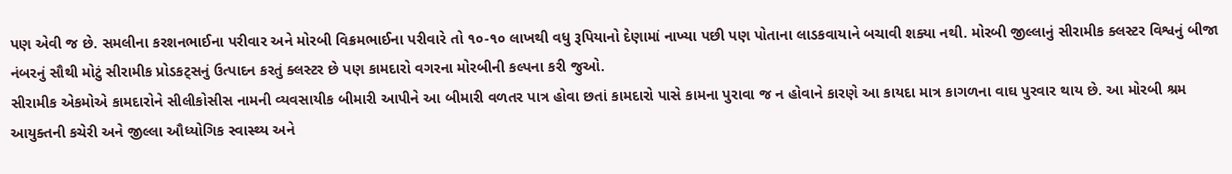પણ એવી જ છે. સમલીના કરશનભાઈના પરીવાર અને મોરબી વિક્રમભાઈના પરીવારે તો ૧૦-૧૦ લાખથી વધુ રૂપિયાનો દેણામાં નાખ્યા પછી પણ પોતાના લાડકવાયાને બચાવી શક્યા નથી. મોરબી જીલ્લાનું સીરામીક ક્લસ્ટર વિશ્વનું બીજા નંબરનું સૌથી મોટું સીરામીક પ્રોડકટ્સનું ઉત્પાદન કરતું ક્લસ્ટર છે પણ કામદારો વગરના મોરબીની કલ્પના કરી જુઓ.
સીરામીક એકમોએ કામદારોને સીલીકોસીસ નામની વ્યવસાયીક બીમારી આપીને આ બીમારી વળતર પાત્ર હોવા છતાં કામદારો પાસે કામના પુરાવા જ ન હોવાને કારણે આ કાયદા માત્ર કાગળના વાઘ પુરવાર થાય છે. આ મોરબી શ્રમ આયુક્તની કચેરી અને જીલ્લા ઔધ્યોગિક સ્વાસ્થ્ય અને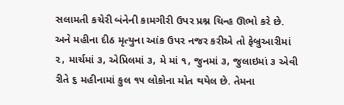સલામતી કચેરી બંનેની કામગીરી ઉપર પ્રશ્ન ચિન્હ ઊભો કરે છે. અને મહીના દીઠ મૃત્યુના આંક ઉપર નજર કરીએ તો ફેબ્રુઆરીમાં ૨, માર્ચમાં ૩, એપ્રિલમાં ૩, મે માં ૧, જુનમાં ૩, જુલાઇમાં ૩ એવી રીતે ૬ મહીનામાં કુલ ૧૫ લોકોના મોત થયેલ છે. તેમના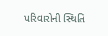પરિવારોની સ્થિતિ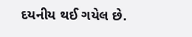દયનીય થઈ ગયેલ છે.